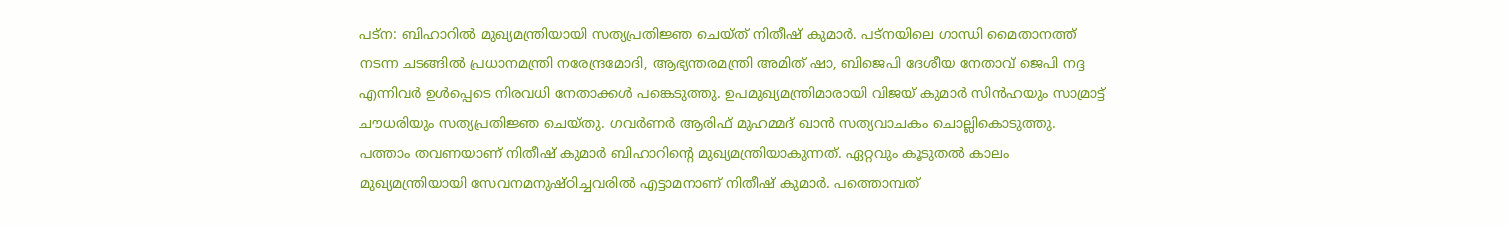പട്ന: ബിഹാറിൽ മുഖ്യമന്ത്രിയായി സത്യപ്രതിജ്ഞ ചെയ്ത് നിതീഷ് കുമാർ. പട്നയിലെ ഗാന്ധി മൈതാനത്ത് നടന്ന ചടങ്ങിൽ പ്രധാനമന്ത്രി നരേന്ദ്രമോദി, ആഭ്യന്തരമന്ത്രി അമിത് ഷാ, ബിജെപി ദേശീയ നേതാവ് ജെപി നദ്ദ എന്നിവർ ഉൾപ്പെടെ നിരവധി നേതാക്കൾ പങ്കെടുത്തു. ഉപമുഖ്യമന്ത്രിമാരായി വിജയ് കുമാർ സിൻഹയും സാമ്രാട്ട് ചൗധരിയും സത്യപ്രതിജ്ഞ ചെയ്തു. ഗവർണർ ആരിഫ് മുഹമ്മദ് ഖാൻ സത്യവാചകം ചൊല്ലികൊടുത്തു.
പത്താം തവണയാണ് നിതീഷ് കുമാർ ബിഹാറിന്റെ മുഖ്യമന്ത്രിയാകുന്നത്. ഏറ്റവും കൂടുതൽ കാലം മുഖ്യമന്ത്രിയായി സേവനമനുഷ്ഠിച്ചവരിൽ എട്ടാമനാണ് നിതീഷ് കുമാർ. പത്തൊമ്പത്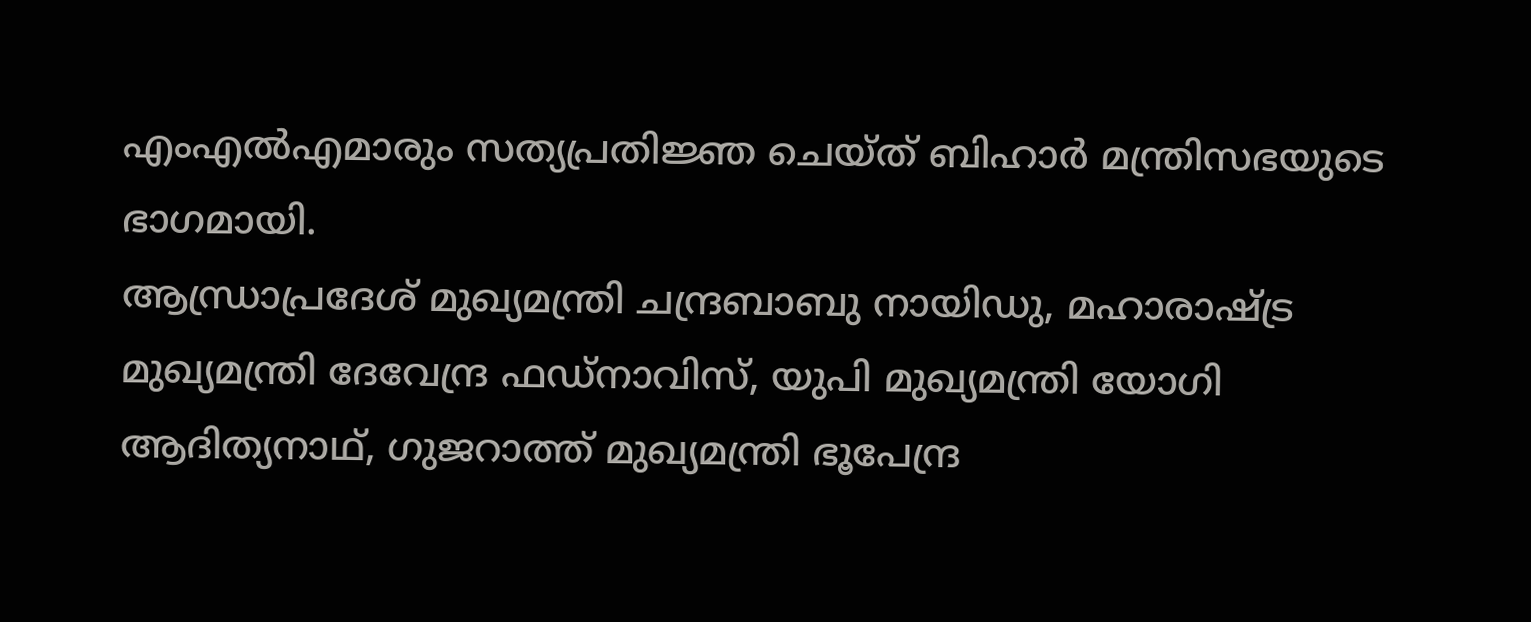എംഎൽഎമാരും സത്യപ്രതിജ്ഞ ചെയ്ത് ബിഹാർ മന്ത്രിസഭയുടെ ഭാഗമായി.
ആന്ധ്രാപ്രദേശ് മുഖ്യമന്ത്രി ചന്ദ്രബാബു നായിഡു, മഹാരാഷ്ട്ര മുഖ്യമന്ത്രി ദേവേന്ദ്ര ഫഡ്നാവിസ്, യുപി മുഖ്യമന്ത്രി യോഗി ആദിത്യനാഥ്, ഗുജറാത്ത് മുഖ്യമന്ത്രി ഭൂപേന്ദ്ര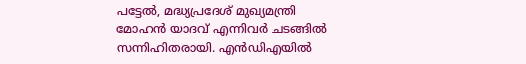പട്ടേൽ, മദ്ധ്യപ്രദേശ് മുഖ്യമന്ത്രി മോഹൻ യാദവ് എന്നിവർ ചടങ്ങിൽ സന്നിഹിതരായി. എൻഡിഎയിൽ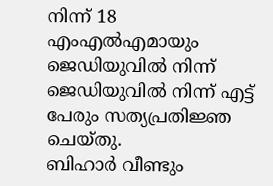നിന്ന് 18 എംഎൽഎമായും ജെഡിയുവിൽ നിന്ന് ജെഡിയുവിൽ നിന്ന് എട്ട് പേരും സത്യപ്രതിജ്ഞ ചെയ്തു.
ബിഹാർ വീണ്ടും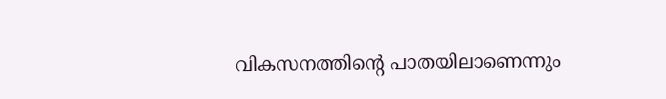വികസനത്തിന്റെ പാതയിലാണെന്നും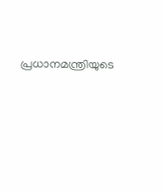പ്രധാനമന്ത്രിയുടെ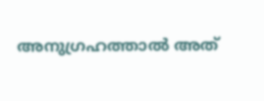അനുഗ്രഹത്താൽ അത്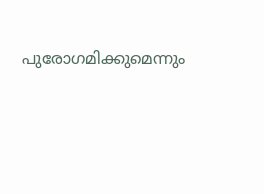പുരോഗമിക്കുമെന്നും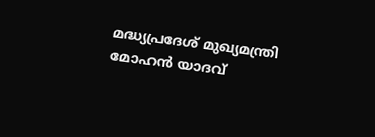മദ്ധ്യപ്രദേശ് മുഖ്യമന്ത്രി മോഹൻ യാദവ്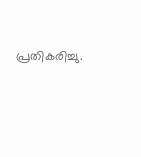പ്രതികരിച്ചു.